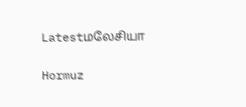Latestமலேசியா

Hormuz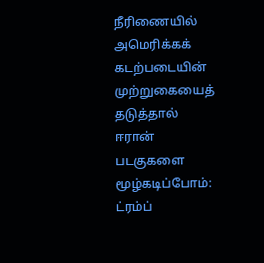நீரிணையில் அமெரிக்கக் கடற்படையின் முற்றுகையைத் தடுத்தால் ஈரான் படகுகளை மூழ்கடிப்போம்: ட்ரம்ப்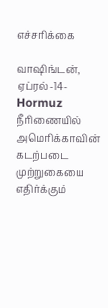எச்சரிக்கை

வாஷிங்டன், ஏப்ரல்-14-Hormuz நீரிணையில் அமெரிக்காவின் கடற்படை முற்றுகையை எதிர்க்கும்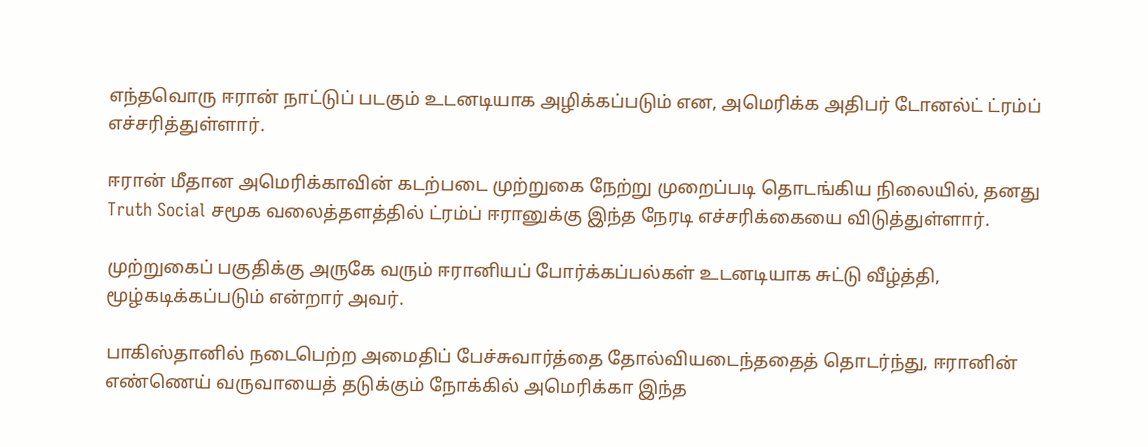எந்தவொரு ஈரான் நாட்டுப் படகும் உடனடியாக அழிக்கப்படும் என, அமெரிக்க அதிபர் டோனல்ட் ட்ரம்ப் எச்சரித்துள்ளார்.

ஈரான் மீதான அமெரிக்காவின் கடற்படை முற்றுகை நேற்று முறைப்படி தொடங்கிய நிலையில், தனது Truth Social சமூக வலைத்தளத்தில் ட்ரம்ப் ஈரானுக்கு இந்த நேரடி எச்சரிக்கையை விடுத்துள்ளார்.

முற்றுகைப் பகுதிக்கு அருகே வரும் ஈரானியப் போர்க்கப்பல்கள் உடனடியாக சுட்டு வீழ்த்தி, மூழ்கடிக்கப்படும் என்றார் அவர்.

பாகிஸ்தானில் நடைபெற்ற அமைதிப் பேச்சுவார்த்தை தோல்வியடைந்ததைத் தொடர்ந்து, ஈரானின் எண்ணெய் வருவாயைத் தடுக்கும் நோக்கில் அமெரிக்கா இந்த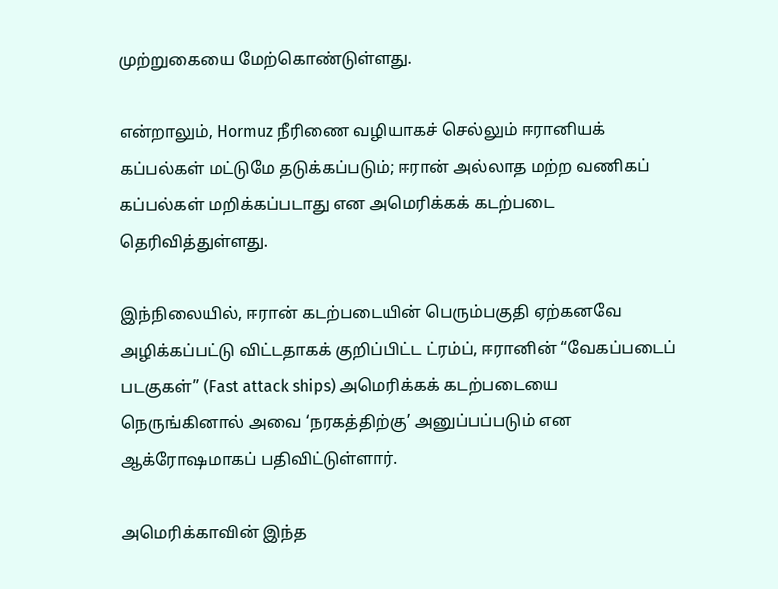முற்றுகையை மேற்கொண்டுள்ளது.

என்றாலும், Hormuz நீரிணை வழியாகச் செல்லும் ஈரானியக் கப்பல்கள் மட்டுமே தடுக்கப்படும்; ஈரான் அல்லாத மற்ற வணிகப் கப்பல்கள் மறிக்கப்படாது என அமெரிக்கக் கடற்படை தெரிவித்துள்ளது.

இந்நிலையில், ஈரான் கடற்படையின் பெரும்பகுதி ஏற்கனவே அழிக்கப்பட்டு விட்டதாகக் குறிப்பிட்ட ட்ரம்ப், ஈரானின் “வேகப்படைப் படகுகள்” (Fast attack ships) அமெரிக்கக் கடற்படையை நெருங்கினால் அவை ‘நரகத்திற்கு’ அனுப்பப்படும் என ஆக்ரோஷமாகப் பதிவிட்டுள்ளார்.

அமெரிக்காவின் இந்த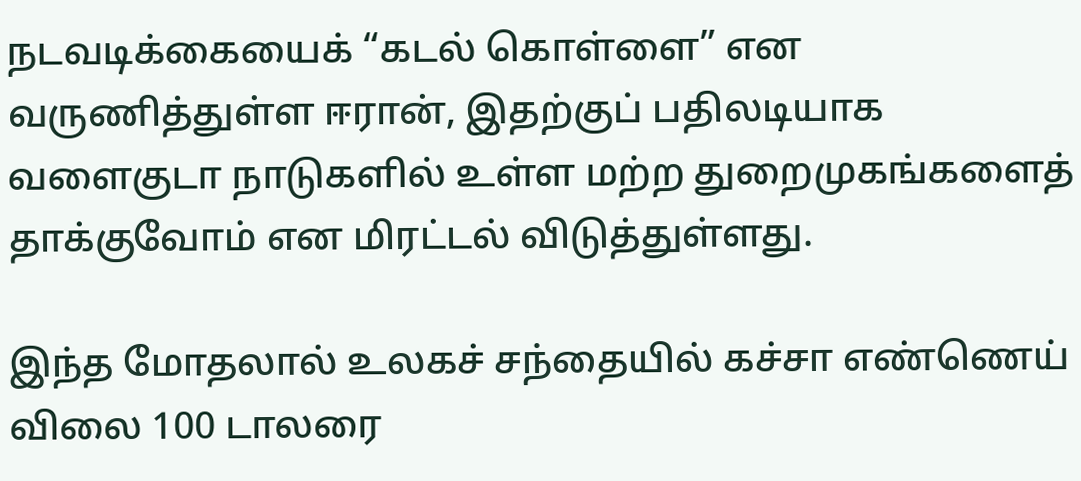நடவடிக்கையைக் “கடல் கொள்ளை” என வருணித்துள்ள ஈரான், இதற்குப் பதிலடியாக வளைகுடா நாடுகளில் உள்ள மற்ற துறைமுகங்களைத் தாக்குவோம் என மிரட்டல் விடுத்துள்ளது.

இந்த மோதலால் உலகச் சந்தையில் கச்சா எண்ணெய் விலை 100 டாலரை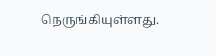நெருங்கியுள்ளது.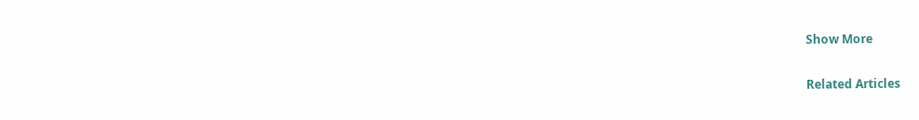Show More

Related Articles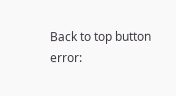Back to top button
error: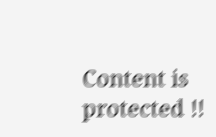Content is protected !!